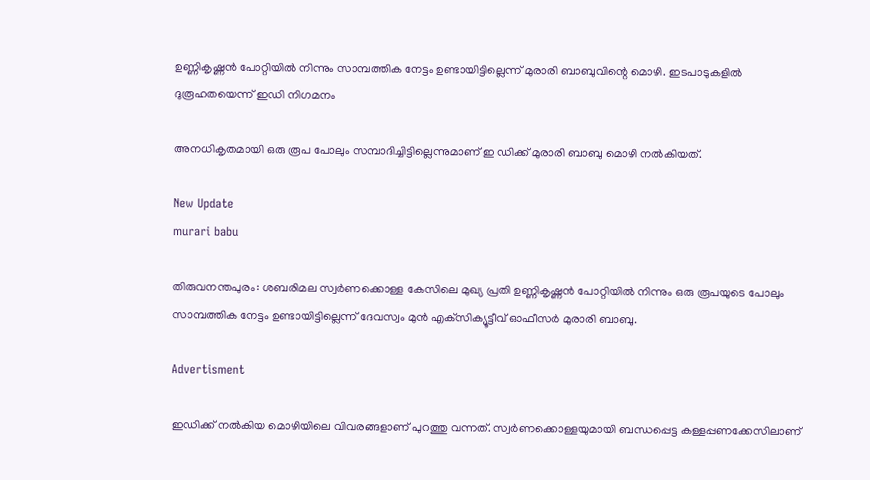ഉണ്ണികൃഷ്ണന്‍ പോറ്റിയില്‍ നിന്നും സാമ്പത്തിക നേട്ടം ഉണ്ടായിട്ടില്ലെന്ന് മുരാരി ബാബുവിന്റെ മൊഴി. ഇടപാടുകളില്‍ ദുരൂഹതയെന്ന് ഇഡി നിഗമനം

അനധികൃതമായി ഒരു രൂപ പോലും സമ്പാദിച്ചിട്ടില്ലെന്നുമാണ് ഇ ഡിക്ക് മുരാരി ബാബു മൊഴി നല്‍കിയത്.

New Update
murari babu

തിരുവനന്തപുരം: ശബരിമല സ്വര്‍ണക്കൊള്ള കേസിലെ മുഖ്യ പ്രതി ഉണ്ണികൃഷ്ണന്‍ പോറ്റിയില്‍ നിന്നും ഒരു രൂപയുടെ പോലും സാമ്പത്തിക നേട്ടം ഉണ്ടായിട്ടില്ലെന്ന് ദേവസ്വം മുന്‍ എക്‌സിക്യൂട്ടീവ് ഓഫീസര്‍ മുരാരി ബാബു.

Advertisment

ഇഡിക്ക് നല്‍കിയ മൊഴിയിലെ വിവരങ്ങളാണ് പുറത്തു വന്നത്. സ്വര്‍ണക്കൊള്ളയുമായി ബന്ധപ്പെട്ട കള്ളപ്പണക്കേസിലാണ്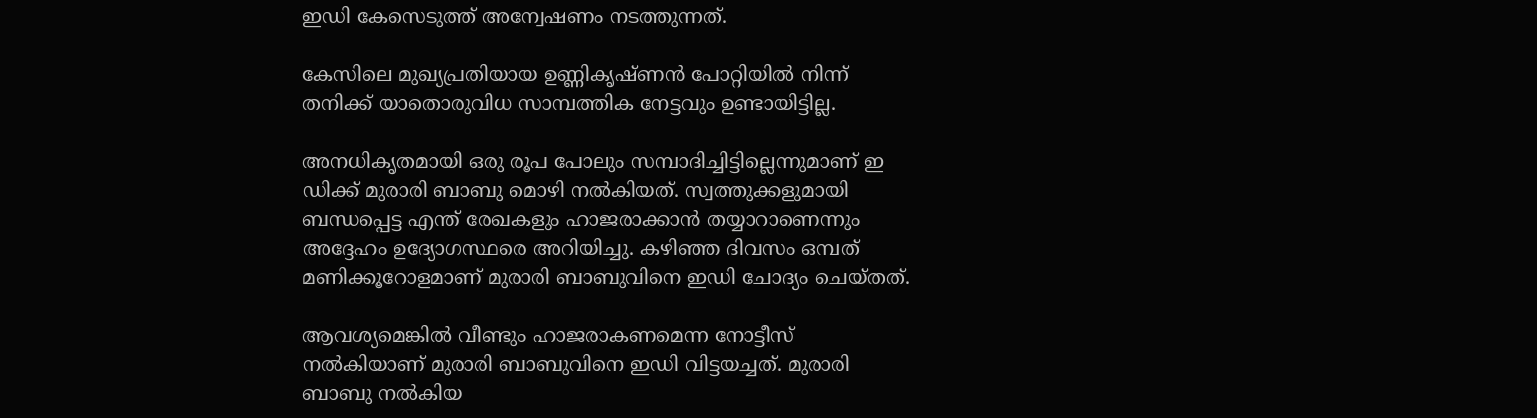ഇഡി കേസെടുത്ത് അന്വേഷണം നടത്തുന്നത്.

കേസിലെ മുഖ്യപ്രതിയായ ഉണ്ണികൃഷ്ണന്‍ പോറ്റിയില്‍ നിന്ന് തനിക്ക് യാതൊരുവിധ സാമ്പത്തിക നേട്ടവും ഉണ്ടായിട്ടില്ല.

അനധികൃതമായി ഒരു രൂപ പോലും സമ്പാദിച്ചിട്ടില്ലെന്നുമാണ് ഇ ഡിക്ക് മുരാരി ബാബു മൊഴി നല്‍കിയത്. സ്വത്തുക്കളുമായി ബന്ധപ്പെട്ട എന്ത് രേഖകളും ഹാജരാക്കാന്‍ തയ്യാറാണെന്നും അദ്ദേഹം ഉദ്യോഗസ്ഥരെ അറിയിച്ചു. കഴിഞ്ഞ ദിവസം ഒമ്പത് മണിക്കൂറോളമാണ് മുരാരി ബാബുവിനെ ഇഡി ചോദ്യം ചെയ്തത്.

ആവശ്യമെങ്കില്‍ വീണ്ടും ഹാജരാകണമെന്ന നോട്ടീസ് നല്‍കിയാണ് മുരാരി ബാബുവിനെ ഇഡി വിട്ടയച്ചത്. മുരാരി ബാബു നല്‍കിയ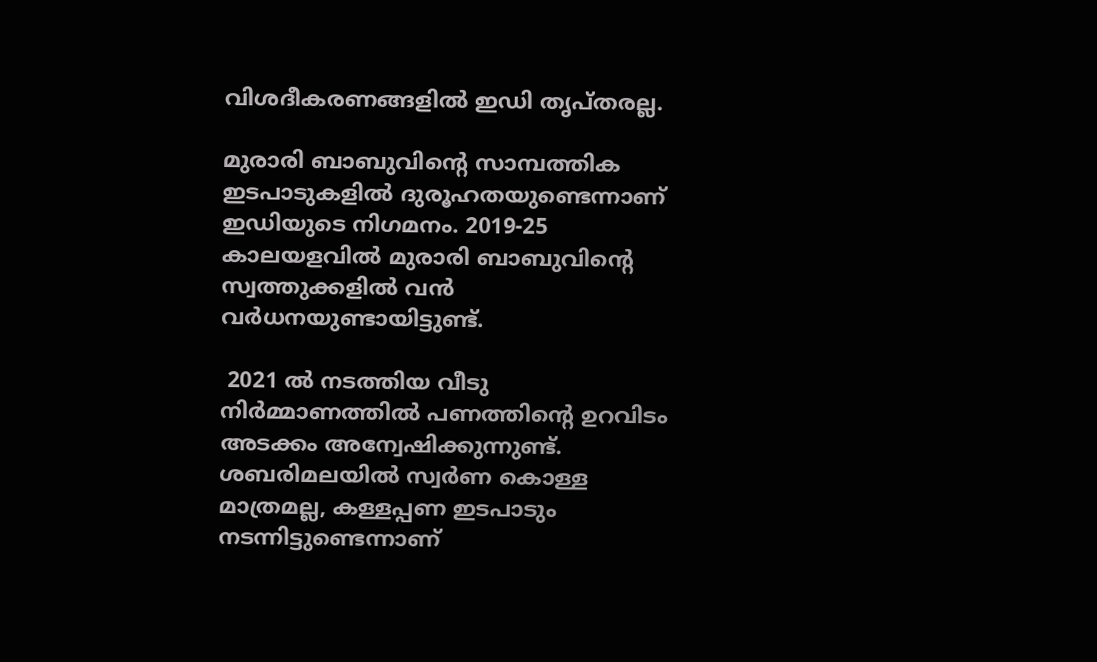വിശദീകരണങ്ങളില്‍ ഇഡി തൃപ്തരല്ല.

മുരാരി ബാബുവിന്റെ സാമ്പത്തിക ഇടപാടുകളില്‍ ദുരൂഹതയുണ്ടെന്നാണ് ഇഡിയുടെ നിഗമനം. 2019-25 കാലയളവില്‍ മുരാരി ബാബുവിന്റെ സ്വത്തുക്കളില്‍ വന്‍ വര്‍ധനയുണ്ടായിട്ടുണ്ട്.

 2021 ല്‍ നടത്തിയ വീടു നിര്‍മ്മാണത്തില്‍ പണത്തിന്റെ ഉറവിടം അടക്കം അന്വേഷിക്കുന്നുണ്ട്. ശബരിമലയില്‍ സ്വര്‍ണ കൊള്ള മാത്രമല്ല, കള്ളപ്പണ ഇടപാടും നടന്നിട്ടുണ്ടെന്നാണ്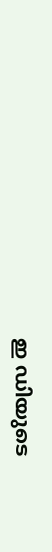ഇ ഡിയുടെ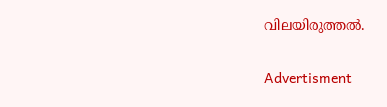വിലയിരുത്തല്‍.

Advertisment